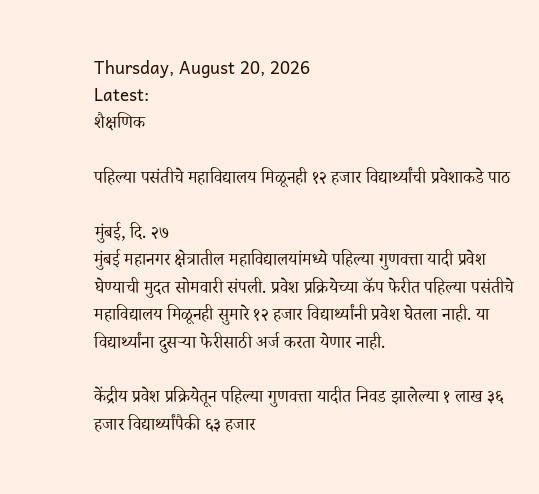Thursday, August 20, 2026
Latest:
शैक्षणिक

पहिल्या पसंतीचे महाविद्यालय मिळूनही १२ हजार विद्यार्थ्यांची प्रवेशाकडे पाठ

मुंबई, दि. २७
मुंबई महानगर क्षेत्रातील महाविद्यालयांमध्ये पहिल्या गुणवत्ता यादी प्रवेश घेण्याची मुदत सोमवारी संपली. प्रवेश प्रक्रियेच्या कॅप फेरीत पहिल्या पसंतीचे महाविद्यालय मिळूनही सुमारे १२ हजार विद्यार्थ्यांनी प्रवेश घेतला नाही. या विद्यार्थ्यांना दुसऱ्या फेरीसाठी अर्ज करता येणार नाही.

केंद्रीय प्रवेश प्रक्रियेतून पहिल्या गुणवत्ता यादीत निवड झालेल्या १ लाख ३६ हजार विद्यार्थ्यांपैकी ६३ हजार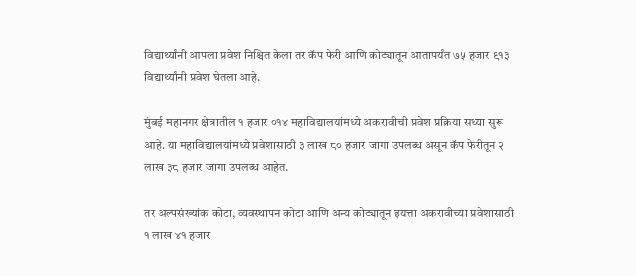विद्यार्थ्यांनी आपला प्रवेश निश्चित केला तर कॅप फेरी आणि कोट्यातून आतापर्यंत ७५ हजार ९१३ विद्यार्थ्यांनी प्रवेश घेतला आहे.

मुंबई महानगर क्षेत्रातील १ हजार ०१४ महाविद्यालयांमध्ये अकरावीची प्रवेश प्रक्रिया सध्या सुरू आहे. या महाविद्यालयांमध्ये प्रवेशासाठी ३ लाख ८० हजार जागा उपलब्ध असून कॅप फेरीतून २ लाख ३८ हजार जागा उपलब्ध आहेत.

तर अल्पसंख्यांक कोटा, व्यवस्थापन कोटा आणि अन्य कोट्यातून इयत्ता अकरावीच्या प्रवेशासाठी १ लाख ४१ हजार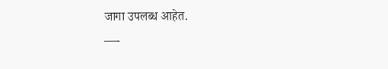जागा उपलब्ध आहेत.
—-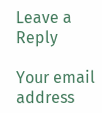Leave a Reply

Your email address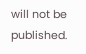will not be published.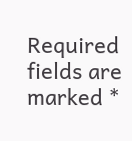Required fields are marked *